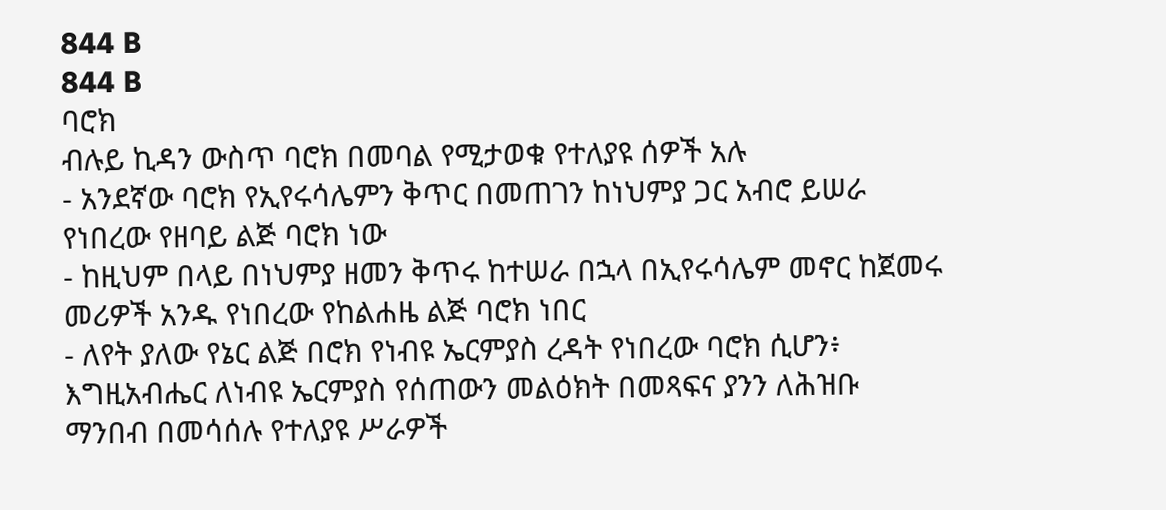844 B
844 B
ባሮክ
ብሉይ ኪዳን ውስጥ ባሮክ በመባል የሚታወቁ የተለያዩ ሰዎች አሉ
- አንደኛው ባሮክ የኢየሩሳሌምን ቅጥር በመጠገን ከነህምያ ጋር አብሮ ይሠራ የነበረው የዘባይ ልጅ ባሮክ ነው
- ከዚህም በላይ በነህምያ ዘመን ቅጥሩ ከተሠራ በኋላ በኢየሩሳሌም መኖር ከጀመሩ መሪዎች አንዱ የነበረው የከልሐዜ ልጅ ባሮክ ነበር
- ለየት ያለው የኔር ልጅ በሮክ የነብዩ ኤርምያስ ረዳት የነበረው ባሮክ ሲሆን፥ እግዚአብሔር ለነብዩ ኤርምያስ የሰጠውን መልዕክት በመጻፍና ያንን ለሕዝቡ ማንበብ በመሳሰሉ የተለያዩ ሥራዎች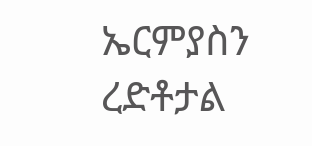ኤርምያስን ረድቶታል